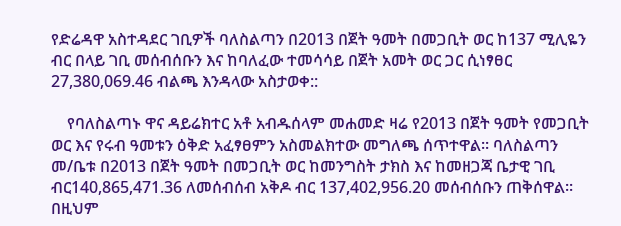የድሬዳዋ አስተዳደር ገቢዎች ባለስልጣን በ2013 በጀት ዓመት በመጋቢት ወር ከ137 ሚሊዬን ብር በላይ ገቢ መሰብሰቡን እና ከባለፈው ተመሳሳይ በጀት አመት ወር ጋር ሲነፃፀር 27,380,069.46 ብልጫ እንዳላው አስታወቀ::

    የባለስልጣኑ ዋና ዳይሬክተር አቶ አብዱሰላም መሐመድ ዛሬ የ2013 በጀት ዓመት የመጋቢት ወር እና የሩብ ዓመቱን ዕቅድ አፈፃፀምን አስመልክተው መግለጫ ሰጥተዋል፡፡ ባለስልጣን መ/ቤቱ በ2013 በጀት ዓመት በመጋቢት ወር ከመንግስት ታክስ እና ከመዘጋጃ ቤታዊ ገቢ ብር140,865,471.36 ለመሰብሰብ አቅዶ ብር 137,402,956.20 መሰብሰቡን ጠቅሰዋል፡፡ በዚህም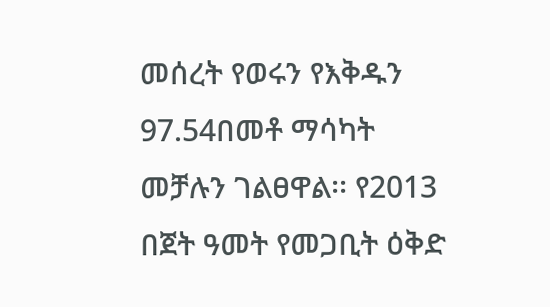መሰረት የወሩን የእቅዱን 97.54በመቶ ማሳካት መቻሉን ገልፀዋል፡፡ የ2013 በጀት ዓመት የመጋቢት ዕቅድ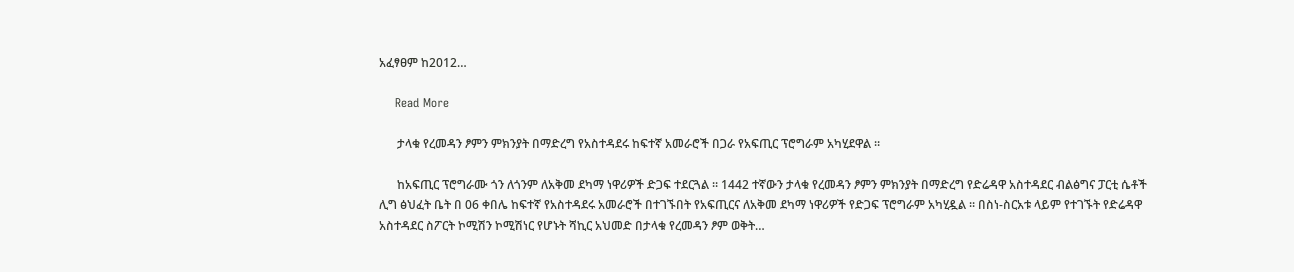አፈፃፀም ከ2012…

    Read More

      ታላቁ የረመዳን ፆምን ምክንያት በማድረግ የአስተዳደሩ ከፍተኛ አመራሮች በጋራ የአፍጢር ፕሮግራም አካሂደዋል ።

      ከአፍጢር ፕሮግራሙ ጎን ለጎንም ለአቅመ ደካማ ነዋሪዎች ድጋፍ ተደርጓል ። 1442 ተኛውን ታላቁ የረመዳን ፆምን ምክንያት በማድረግ የድሬዳዋ አስተዳደር ብልፅግና ፓርቲ ሴቶች ሊግ ፅህፈት ቤት በ 06 ቀበሌ ከፍተኛ የአስተዳደሩ አመራሮች በተገኙበት የአፍጢርና ለአቅመ ደካማ ነዋሪዎች የድጋፍ ፕሮግራም አካሂዷል ። በስነ-ስርአቱ ላይም የተገኙት የድሬዳዋ አስተዳደር ስፖርት ኮሚሽን ኮሚሽነር የሆኑት ሻኪር አህመድ በታላቁ የረመዳን ፆም ወቅት…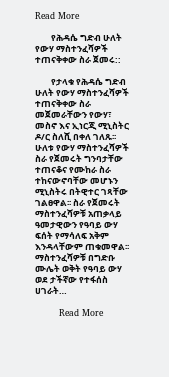Read More

        የሕዳሴ ግድብ ሁለት የውሃ ማስተንፈሻዎች ተጠናቅቀው ስራ ጀመሩ::

        የታላቁ የሕዳሴ ግድብ ሁለት የውሃ ማስተንፈሻዎች ተጠናቅቀው ስራ መጀመራቸውን የውሃ፣ መስኖ እና ኢነርጂ ሚኒስትር ዶ/ር ስለሺ በቀለ ገለጹ፡፡ ሁለቱ የውሃ ማስተንፈሻዎች ስራ የጀመሩት ግንባታቸው ተጠናቆና የሙከራ ስራ ተከናውኖባቸው መሆኑን ሚኒስትሩ በትዊተር ገጻቸው ገልፀዋል፡፡ ስራ የጀመሩት ማስተንፈሻዎቹ አጠቃላይ ዓመታዊውን የዓባይ ውሃ ፍሰት የማሳለፍ አቅም እንዳላቸውም ጠቁመዋል፡፡ ማስተንፈሻዎቹ በግድቡ ሙሌት ወቅት የዓባይ ውሃ ወደ ታችኛው የተፋሰስ ሀገራት…

        Read More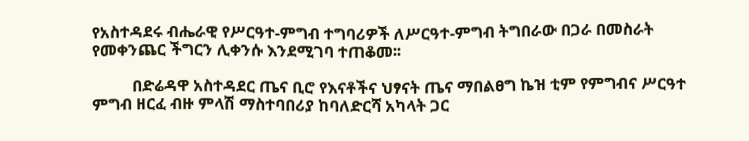የአስተዳደሩ ብሔራዊ የሥርዓተ-ምግብ ተግባሪዎች ለሥርዓተ-ምግብ ትግበራው በጋራ በመስራት የመቀንጨር ችግርን ሊቀንሱ እንደሚገባ ተጠቆመ፡፡

          በድሬዳዋ አስተዳደር ጤና ቢሮ የእናቶችና ህፃናት ጤና ማበልፀግ ኬዝ ቲም የምግብና ሥርዓተ ምግብ ዘርፈ ብዙ ምላሽ ማስተባበሪያ ከባለድርሻ አካላት ጋር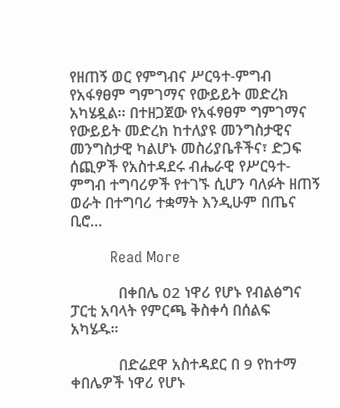የዘጠኝ ወር የምግብና ሥርዓተ-ምግብ የአፋፃፀም ግምገማና የውይይት መድረክ አካሄዷል፡፡ በተዘጋጀው የአፋፃፀም ግምገማና የውይይት መድረክ ከተለያዩ መንግስታዊና መንግስታዊ ካልሆኑ መስሪያቤቶችና፣ ድጋፍ ሰጪዎች የአስተዳደሩ ብሔራዊ የሥርዓተ-ምግብ ተግባሪዎች የተገኙ ሲሆን ባለፉት ዘጠኝ ወራት በተግባሪ ተቋማት እንዲሁም በጤና ቢሮ…

          Read More

            በቀበሌ 02 ነዋሪ የሆኑ የብልፅግና ፓርቲ አባላት የምርጫ ቅስቀሳ በሰልፍ አካሄዱ።

            በድሬደዋ አስተዳደር በ 9 የከተማ ቀበሌዎች ነዋሪ የሆኑ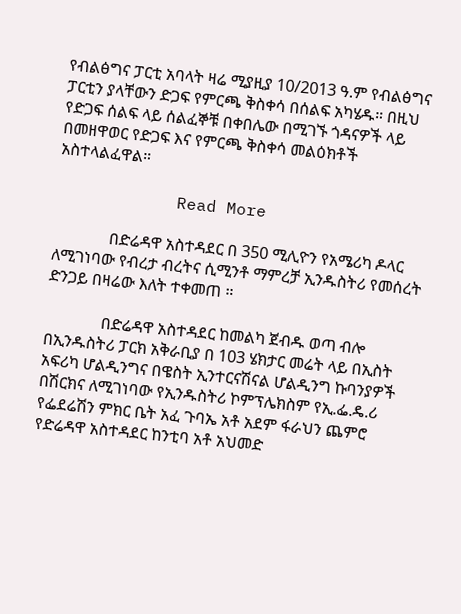የብልፅግና ፓርቲ አባላት ዛሬ ሚያዚያ 10/2013 ዓ.ም የብልፅግና ፓርቲን ያላቸውን ድጋፍ የምርጫ ቅስቀሳ በሰልፍ አካሄዱ። በዚህ የድጋፍ ሰልፍ ላይ ሰልፈኞቹ በቀበሌው በሚገኙ ጎዳናዎች ላይ በመዘዋወር የድጋፍ እና የምርጫ ቅስቀሳ መልዕክቶች አስተላልፈዋል።

            Read More

              በድሬዳዋ አስተዳደር በ 350 ሚሊዮን የአሜሪካ ዶላር ለሚገነባው የብረታ ብረትና ሲሚንቶ ማምረቻ ኢንዱስትሪ የመሰረት ድንጋይ በዛሬው እለት ተቀመጠ ።

              በድሬዳዋ አስተዳደር ከመልካ ጀብዱ ወጣ ብሎ በኢንዱስትሪ ፓርክ አቅራቢያ በ 103 ሄክታር መሬት ላይ በኢስት አፍሪካ ሆልዲንግና በዌስት ኢንተርናሽናል ሆልዲንግ ኩባንያዎች በሽርክና ለሚገነባው የኢንዱስትሪ ኮምፕሌክስም የኢ.ፌ.ዴ.ሪ የፌደሬሽን ምክር ቤት አፈ ጉባኤ አቶ አደም ፋራህን ጨምሮ የድሬዳዋ አስተዳደር ከንቲባ አቶ አህመድ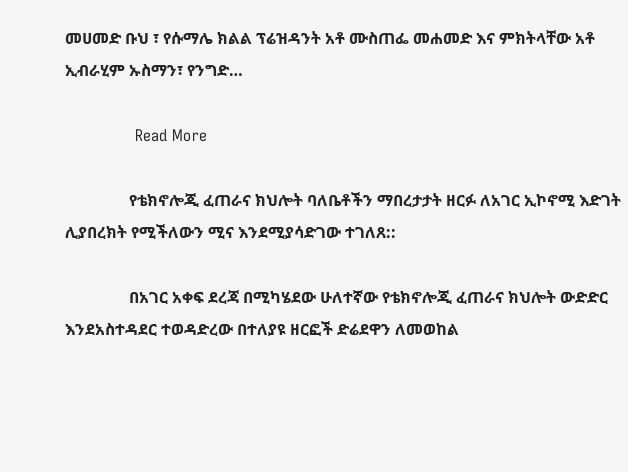መሀመድ ቡህ ፣ የሱማሌ ክልል ፕሬዝዳንት አቶ ሙስጠፌ መሐመድ እና ምክትላቸው አቶ ኢብራሂም ኡስማን፣ የንግድ…

              Read More

                የቴክኖሎጂ ፈጠራና ክህሎት ባለቤቶችን ማበረታታት ዘርፉ ለአገር ኢኮኖሚ እድገት ሊያበረክት የሚችለውን ሚና እንደሚያሳድገው ተገለጸ::

                በአገር አቀፍ ደረጃ በሚካሄደው ሁለተኛው የቴክኖሎጂ ፈጠራና ክህሎት ውድድር እንደአስተዳደር ተወዳድረው በተለያዩ ዘርፎች ድሬደዋን ለመወከል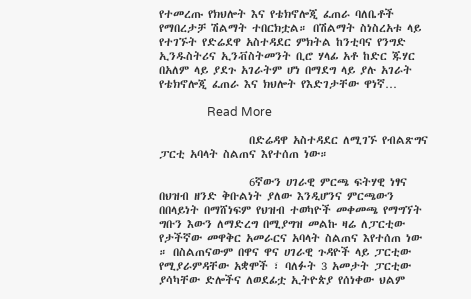የተመረጡ የክህሎት እና የቴክኖሎጂ ፈጠራ ባለቤቶች የማበረታቻ ሽልማት ተበርክቷል። በሽልማት ስነስረአቱ ላይ የተገኙት የድሬደዋ አስተዳደር ምክትል ከንቲባና የንግድ ኢንዱስትሪና ኢንቭስትመንት ቢሮ ሃላፊ አቶ ከድር ጁሃር በአለም ላይ ያደጉ አገራትም ሆነ በማደግ ላይ ያሉ አገራት የቴክኖሎጂ ፈጠራ እና ክህሎት የእድገታቸው ዋነኛ…

                Read More

                  በድሬዳዋ አስተዳደር ለሚገኙ የብልጽግና ፓርቲ አባላት ስልጠና እየተሰጠ ነው።

                  6ኛውን ሀገራዊ ምርጫ ፍትሃዊ ነፃና በህዝብ ዘንድ ቅቡልነት ያለው እንዲሆንና ምርጫውን በበላይነት በማሸነፍም የህዝብ ተወካዮች መቀመጫ የማግኘት ግቡን እውን ለማድረግ በሚያግዝ መልኩ ዛሬ ለፓርቲው የታችኛው መዋቅር አመራርና አባላት ስልጠና እየተሰጠ ነው ። በስልጠናውም በዋና ዋና ሀገራዊ ጉዳዮች ላይ ፓርቲው የሚያራምዳቸው አቋሞች ፣ ባለፉት 3 አመታት ፓርቲው ያሳካቸው ድሎችና ለወደፊቷ ኢትዮጵያ የሰነቀው ህልም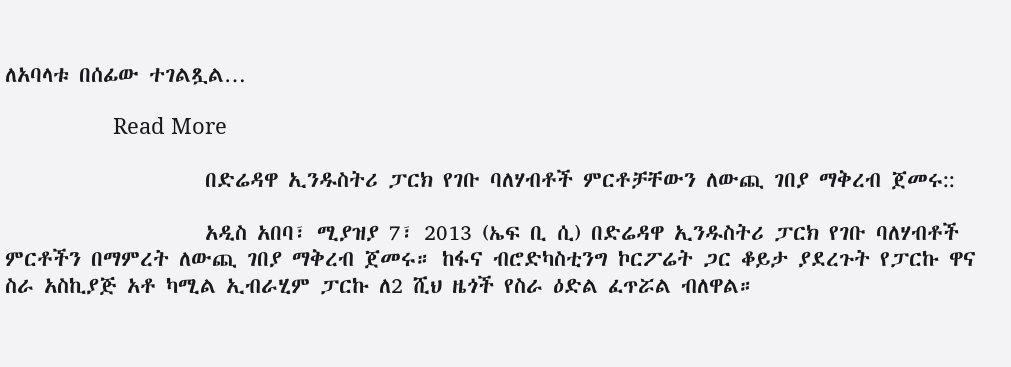ለአባላቱ በሰፊው ተገልጿል…

                  Read More

                    በድሬዳዋ ኢንዱስትሪ ፓርክ የገቡ ባለሃብቶች ምርቶቻቸውን ለውጪ ገበያ ማቅረብ ጀመሩ::

                    አዲስ አበባ፣ ሚያዝያ 7፣ 2013 (ኤፍ ቢ ሲ) በድሬዳዋ ኢንዱስትሪ ፓርክ የገቡ ባለሃብቶች ምርቶችን በማምረት ለውጪ ገበያ ማቅረብ ጀመሩ። ከፋና ብሮድካስቲንግ ኮርፖሬት ጋር ቆይታ ያደረጉት የፓርኩ ዋና ስራ አስኪያጅ አቶ ካሚል ኢብራሂም ፓርኩ ለ2 ሺህ ዜጎች የስራ ዕድል ፈጥሯል ብለዋል።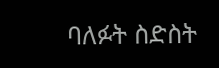ባለፉት ስድስት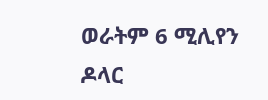ወራትም 6 ሚሊየን ዶላር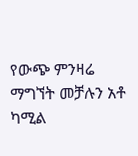የውጭ ምንዛሬ ማግኘት መቻሉን አቶ ካሚል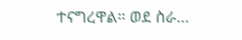ተናግረዋል። ወደ ስራ…